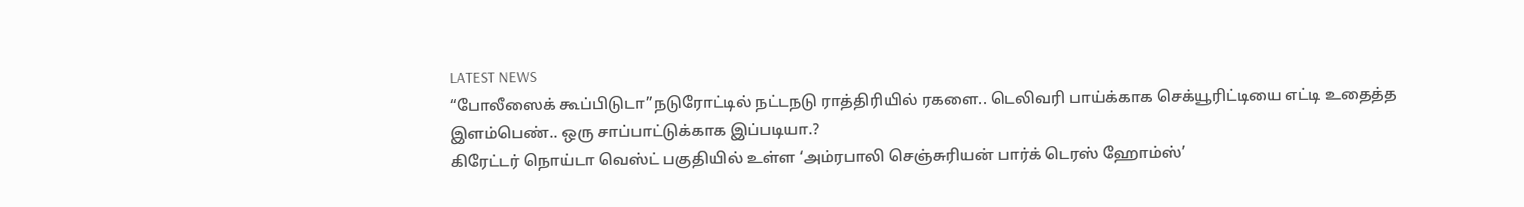LATEST NEWS
“போலீஸைக் கூப்பிடுடா”நடுரோட்டில் நட்டநடு ராத்திரியில் ரகளை.. டெலிவரி பாய்க்காக செக்யூரிட்டியை எட்டி உதைத்த இளம்பெண்.. ஒரு சாப்பாட்டுக்காக இப்படியா.?
கிரேட்டர் நொய்டா வெஸ்ட் பகுதியில் உள்ள ‘அம்ரபாலி செஞ்சுரியன் பார்க் டெரஸ் ஹோம்ஸ்’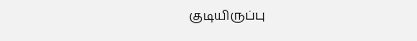குடியிருப்பு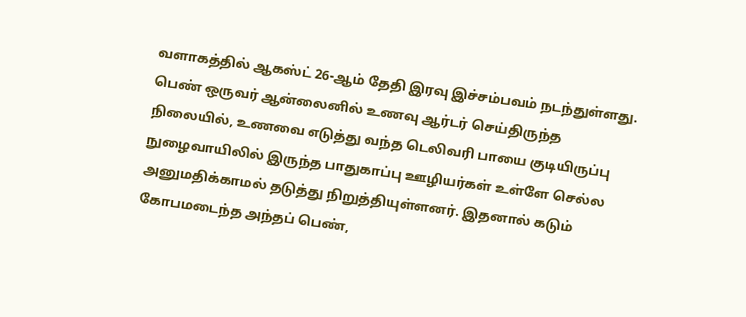வளாகத்தில் ஆகஸ்ட் 26-ஆம் தேதி இரவு இச்சம்பவம் நடந்துள்ளது. பெண் ஒருவர் ஆன்லைனில் உணவு ஆர்டர் செய்திருந்த நிலையில், உணவை எடுத்து வந்த டெலிவரி பாயை குடியிருப்பு நுழைவாயிலில் இருந்த பாதுகாப்பு ஊழியர்கள் உள்ளே செல்ல அனுமதிக்காமல் தடுத்து நிறுத்தியுள்ளனர். இதனால் கடும் கோபமடைந்த அந்தப் பெண்,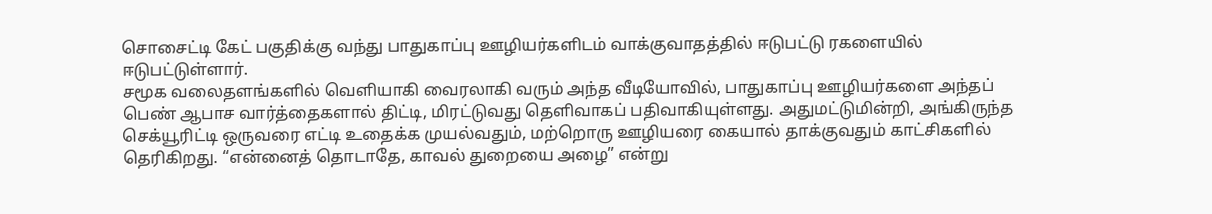சொசைட்டி கேட் பகுதிக்கு வந்து பாதுகாப்பு ஊழியர்களிடம் வாக்குவாதத்தில் ஈடுபட்டு ரகளையில் ஈடுபட்டுள்ளார்.
சமூக வலைதளங்களில் வெளியாகி வைரலாகி வரும் அந்த வீடியோவில், பாதுகாப்பு ஊழியர்களை அந்தப் பெண் ஆபாச வார்த்தைகளால் திட்டி, மிரட்டுவது தெளிவாகப் பதிவாகியுள்ளது. அதுமட்டுமின்றி, அங்கிருந்த செக்யூரிட்டி ஒருவரை எட்டி உதைக்க முயல்வதும், மற்றொரு ஊழியரை கையால் தாக்குவதும் காட்சிகளில் தெரிகிறது. “என்னைத் தொடாதே, காவல் துறையை அழை” என்று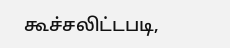கூச்சலிட்டபடி,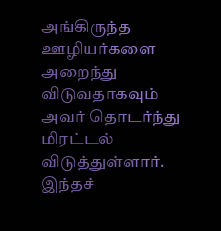அங்கிருந்த ஊழியர்களை அறைந்து விடுவதாகவும் அவர் தொடர்ந்து மிரட்டல் விடுத்துள்ளார்.
இந்தச்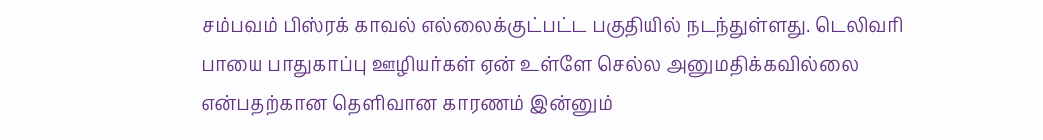சம்பவம் பிஸ்ரக் காவல் எல்லைக்குட்பட்ட பகுதியில் நடந்துள்ளது. டெலிவரி பாயை பாதுகாப்பு ஊழியர்கள் ஏன் உள்ளே செல்ல அனுமதிக்கவில்லை என்பதற்கான தெளிவான காரணம் இன்னும்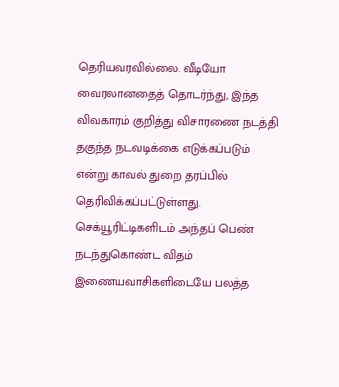தெரியவரவில்லை. வீடியோ வைரலானதைத் தொடர்ந்து, இந்த விவகாரம் குறித்து விசாரணை நடத்தி தகுந்த நடவடிக்கை எடுக்கப்படும் என்று காவல் துறை தரப்பில் தெரிவிக்கப்பட்டுள்ளது. செக்யூரிட்டிகளிடம் அந்தப் பெண் நடந்துகொண்ட விதம் இணையவாசிகளிடையே பலத்த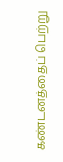கண்டனத்தைப் பெற்று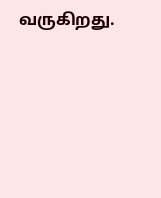வருகிறது.